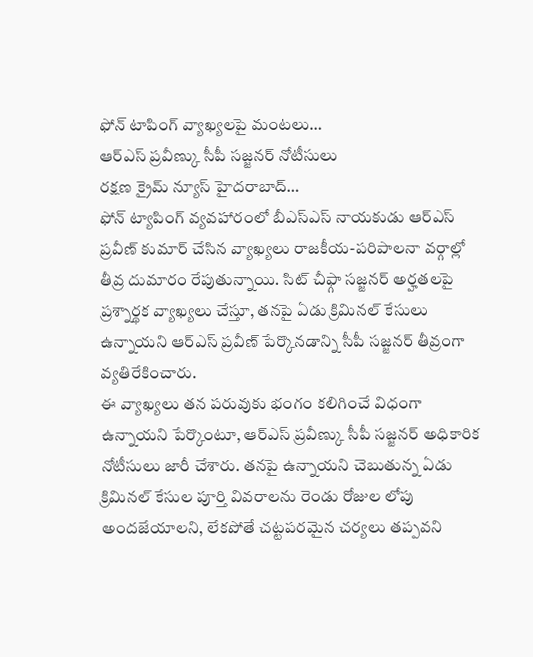ఫోన్ టాపింగ్ వ్యాఖ్యలపై మంటలు…
ఆర్ఎస్ ప్రవీణ్కు సీపీ సజ్జనర్ నోటీసులు
రక్షణ క్రైమ్ న్యూస్ హైదరాబాద్…
ఫోన్ ట్యాపింగ్ వ్యవహారంలో బీఎస్ఎస్ నాయకుడు ఆర్ఎస్ ప్రవీణ్ కుమార్ చేసిన వ్యాఖ్యలు రాజకీయ-పరిపాలనా వర్గాల్లో తీవ్ర దుమారం రేపుతున్నాయి. సిట్ చీఫ్గా సజ్జనర్ అర్హతలపై ప్రశ్నార్థక వ్యాఖ్యలు చేస్తూ, తనపై ఏడు క్రిమినల్ కేసులు ఉన్నాయని ఆర్ఎస్ ప్రవీణ్ పేర్కొనడాన్ని సీపీ సజ్జనర్ తీవ్రంగా వ్యతిరేకించారు.
ఈ వ్యాఖ్యలు తన పరువుకు భంగం కలిగించే విధంగా ఉన్నాయని పేర్కొంటూ, ఆర్ఎస్ ప్రవీణ్కు సీపీ సజ్జనర్ అధికారిక నోటీసులు జారీ చేశారు. తనపై ఉన్నాయని చెబుతున్న ఏడు క్రిమినల్ కేసుల పూర్తి వివరాలను రెండు రోజుల లోపు అందజేయాలని, లేకపోతే చట్టపరమైన చర్యలు తప్పవని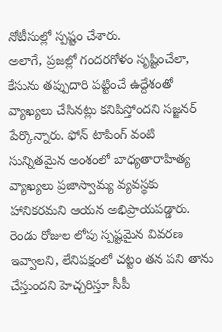నోటీసుల్లో స్పష్టం చేశారు.
అలాగే, ప్రజల్లో గందరగోళం సృష్టించేలా, కేసును తప్పుదారి పట్టించే ఉద్దేశంతో వ్యాఖ్యలు చేసినట్లు కనిపిస్తోందని సజ్జనర్ పేర్కొన్నారు. ఫోన్ టాపింగ్ వంటి సున్నితమైన అంశంలో బాధ్యతారాహిత్య వ్యాఖ్యలు ప్రజాస్వామ్య వ్యవస్థకు హానికరమని ఆయన అభిప్రాయపడ్డారు.
రెండు రోజుల లోపు స్పష్టమైన వివరణ ఇవ్వాలని, లేనిపక్షంలో చట్టం తన పని తాను చేస్తుందని హెచ్చరిస్తూ సీపీ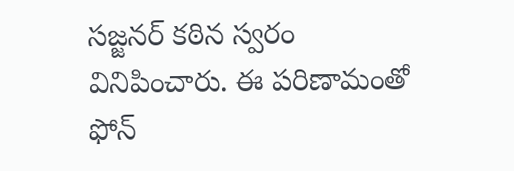సజ్జనర్ కఠిన స్వరం వినిపించారు. ఈ పరిణామంతో ఫోన్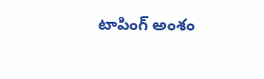టాపింగ్ అంశం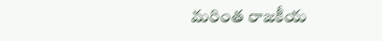మరింత రాజకీయ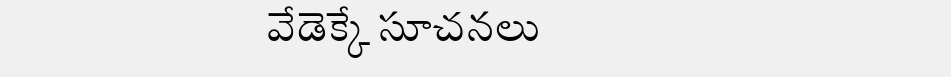వేడెక్కే సూచనలు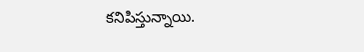కనిపిస్తున్నాయి.